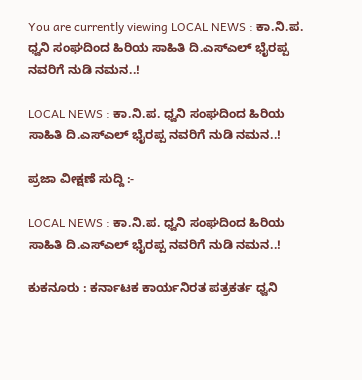You are currently viewing LOCAL NEWS : ಕಾ.ನಿ.ಪ. ಧ್ವನಿ ಸಂಘದಿಂದ ಹಿರಿಯ ಸಾಹಿತಿ ದಿ.ಎಸ್ಎಲ್ ಭೈರಪ್ಪ ನವರಿಗೆ ನುಡಿ ನಮನ..!

LOCAL NEWS : ಕಾ.ನಿ.ಪ. ಧ್ವನಿ ಸಂಘದಿಂದ ಹಿರಿಯ ಸಾಹಿತಿ ದಿ.ಎಸ್ಎಲ್ ಭೈರಪ್ಪ ನವರಿಗೆ ನುಡಿ ನಮನ..!

ಪ್ರಜಾ ವೀಕ್ಷಣೆ ಸುದ್ದಿ :-

LOCAL NEWS : ಕಾ.ನಿ.ಪ. ಧ್ವನಿ ಸಂಘದಿಂದ ಹಿರಿಯ ಸಾಹಿತಿ ದಿ.ಎಸ್ಎಲ್ ಭೈರಪ್ಪ ನವರಿಗೆ ನುಡಿ ನಮನ..!

ಕುಕನೂರು : ಕರ್ನಾಟಕ ಕಾರ್ಯನಿರತ ಪತ್ರಕರ್ತ ಧ್ವನಿ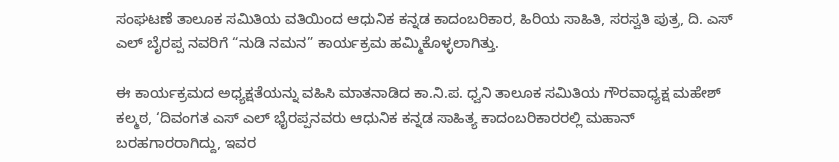ಸಂಘಟಣೆ ತಾಲೂಕ ಸಮಿತಿಯ ವತಿಯಿಂದ ಆಧುನಿಕ ಕನ್ನಡ ಕಾದಂಬರಿಕಾರ, ಹಿರಿಯ ಸಾಹಿತಿ, ಸರಸ್ವತಿ ಪುತ್ರ, ದಿ. ಎಸ್ ಎಲ್ ಬೈರಪ್ಪ ನವರಿಗೆ “ನುಡಿ ನಮನ” ಕಾರ್ಯಕ್ರಮ ಹಮ್ಮಿಕೊಳ್ಳಲಾಗಿತ್ತು.

ಈ ಕಾರ್ಯಕ್ರಮದ ಅಧ್ಯಕ್ಷತೆಯನ್ನು ವಹಿಸಿ ಮಾತನಾಡಿದ ಕಾ.ನಿ.ಪ. ಧ್ವನಿ ತಾಲೂಕ ಸಮಿತಿಯ ಗೌರವಾಧ್ಯಕ್ಷ ಮಹೇಶ್ ಕಲ್ಮಠ, ‘ದಿವಂಗತ ಎಸ್ ಎಲ್ ಭೈರಪ್ಪನವರು ಆಧುನಿಕ ಕನ್ನಡ ಸಾಹಿತ್ಯ ಕಾದಂಬರಿಕಾರರಲ್ಲಿ ಮಹಾನ್ ಬರಹಗಾರರಾಗಿದ್ದು, ಇವರ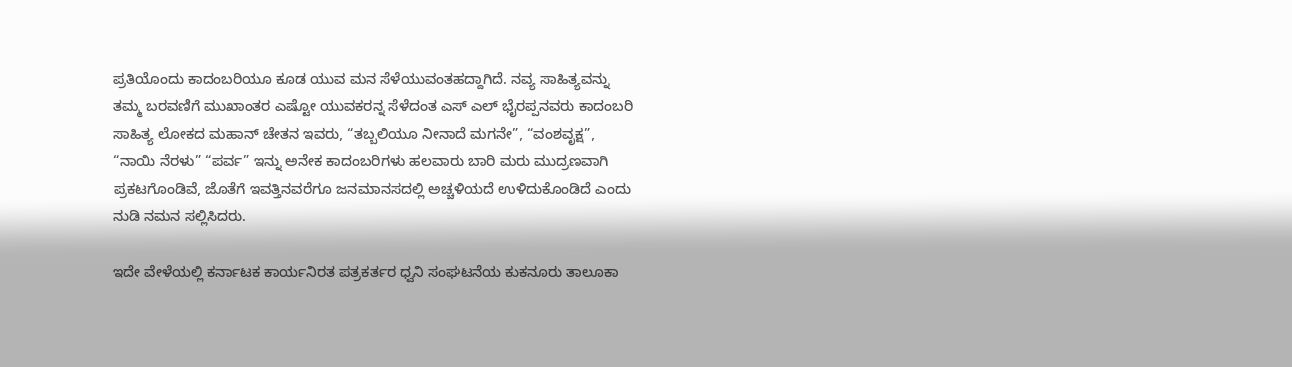ಪ್ರತಿಯೊಂದು ಕಾದಂಬರಿಯೂ ಕೂಡ ಯುವ ಮನ ಸೆಳೆಯುವಂತಹದ್ದಾಗಿದೆ. ನವ್ಯ ಸಾಹಿತ್ಯವನ್ನು ತಮ್ಮ ಬರವಣಿಗೆ ಮುಖಾಂತರ ಎಷ್ಟೋ ಯುವಕರನ್ನ ಸೆಳೆದಂತ ಎಸ್ ಎಲ್ ಭೈರಪ್ಪನವರು ಕಾದಂಬರಿ ಸಾಹಿತ್ಯ ಲೋಕದ ಮಹಾನ್ ಚೇತನ ಇವರು, “ತಬ್ಬಲಿಯೂ ನೀನಾದೆ ಮಗನೇ”, “ವಂಶವೃಕ್ಷ”, “ನಾಯಿ ನೆರಳು” “ಪರ್ವ” ಇನ್ನು ಅನೇಕ ಕಾದಂಬರಿಗಳು ಹಲವಾರು ಬಾರಿ ಮರು ಮುದ್ರಣವಾಗಿ ಪ್ರಕಟಗೊಂಡಿವೆ, ಜೊತೆಗೆ ಇವತ್ತಿನವರೆಗೂ ಜನಮಾನಸದಲ್ಲಿ ಅಚ್ಚಳಿಯದೆ ಉಳಿದುಕೊಂಡಿದೆ ಎಂದು ನುಡಿ ನಮನ ಸಲ್ಲಿಸಿದರು.

ಇದೇ ವೇಳೆಯಲ್ಲಿ ಕರ್ನಾಟಕ ಕಾರ್ಯನಿರತ ಪತ್ರಕರ್ತರ ಧ್ವನಿ ಸಂಘಟನೆಯ ಕುಕನೂರು ತಾಲೂಕಾ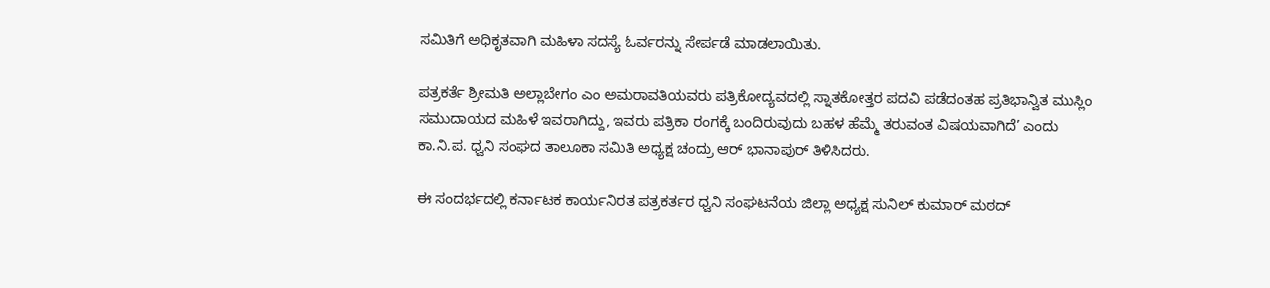ಸಮಿತಿಗೆ ಅಧಿಕೃತವಾಗಿ ಮಹಿಳಾ ಸದಸ್ಯೆ ಓರ್ವರನ್ನು ಸೇರ್ಪಡೆ ಮಾಡಲಾಯಿತು.

ಪತ್ರಕರ್ತೆ ಶ್ರೀಮತಿ ಅಲ್ಲಾಬೇಗಂ ಎಂ ಅಮರಾವತಿಯವರು ಪತ್ರಿಕೋದ್ಯವದಲ್ಲಿ ಸ್ನಾತಕೋತ್ತರ ಪದವಿ ಪಡೆದಂತಹ ಪ್ರತಿಭಾನ್ವಿತ ಮುಸ್ಲಿಂ ಸಮುದಾಯದ ಮಹಿಳೆ ಇವರಾಗಿದ್ದು, ಇವರು ಪತ್ರಿಕಾ ರಂಗಕ್ಕೆ ಬಂದಿರುವುದು ಬಹಳ ಹೆಮ್ಮೆ ತರುವಂತ ವಿಷಯವಾಗಿದೆ’ ಎಂದು ಕಾ.ನಿ.ಪ. ಧ್ವನಿ ಸಂಘದ ತಾಲೂಕಾ ಸಮಿತಿ ಅಧ್ಯಕ್ಷ ಚಂದ್ರು ಆರ್ ಭಾನಾಪುರ್ ತಿಳಿಸಿದರು.

ಈ ಸಂದರ್ಭದಲ್ಲಿ ಕರ್ನಾಟಕ ಕಾರ್ಯನಿರತ ಪತ್ರಕರ್ತರ ಧ್ವನಿ ಸಂಘಟನೆಯ ಜಿಲ್ಲಾ ಅಧ್ಯಕ್ಷ ಸುನಿಲ್ ಕುಮಾರ್ ಮಠದ್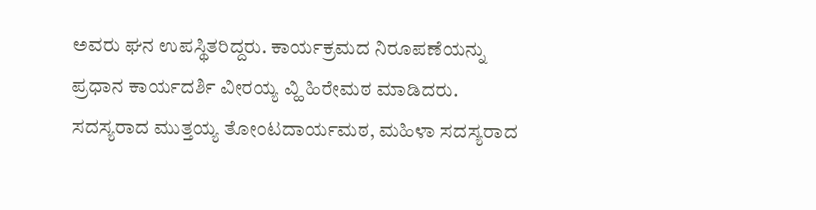ಅವರು ಘನ ಉಪಸ್ಥಿತರಿದ್ದರು. ಕಾರ್ಯಕ್ರಮದ ನಿರೂಪಣೆಯನ್ನು ಪ್ರಧಾನ ಕಾರ್ಯದರ್ಶಿ ವೀರಯ್ಯ ವ್ಹಿ ಹಿರೇಮಠ ಮಾಡಿದರು. ಸದಸ್ಯರಾದ ಮುತ್ತಯ್ಯ ತೋಂಟದಾರ್ಯಮಠ, ಮಹಿಳಾ ಸದಸ್ಯರಾದ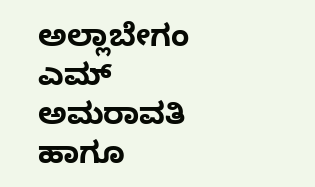ಅಲ್ಲಾಬೇಗಂ ಎಮ್ ಅಮರಾವತಿ ಹಾಗೂ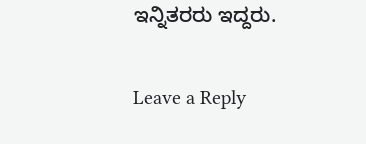ಇನ್ನಿತರರು ಇದ್ದರು.

Leave a Reply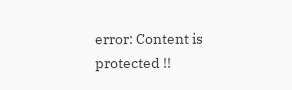error: Content is protected !!